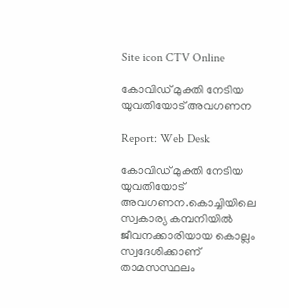Site icon CTV Online

കോവിഡ് മുക്തി നേടിയ യുവതിയോട് അവഗണന

Report: Web Desk

കോവിഡ് മുക്തി നേടിയ യുവതിയോട് അവഗണന.കൊച്ചിയിലെ സ്വകാര്യ കമ്പനിയിൽ ജീവനക്കാരിയായ കൊല്ലം സ്വദേശിക്കാണ് താമസസ്ഥലം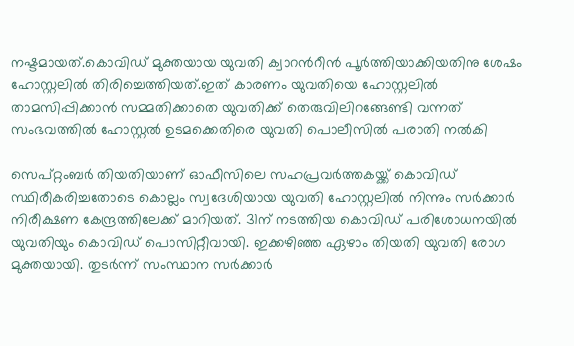നഷ്ടമായത്.കൊവിഡ് മുക്തയായ യുവതി ക്വാറന്‍റീൻ പൂർത്തിയാക്കിയതിനു ശേഷം ഹോസ്റ്റലിൽ തിരിച്ചെത്തിയത്.ഇത് കാരണം യുവതിയെ ഹോസ്റ്റലിൽ താമസിപ്പിക്കാൻ സമ്മതിക്കാതെ യുവതിക്ക് തെരുവിലിറങ്ങേണ്ടി വന്നത് സംഭവത്തിൽ ഹോസ്റ്റൽ ഉടമക്കെതിരെ യുവതി പൊലീസിൽ പരാതി നൽകി

സെപ്റ്റംബർ തിയതിയാണ് ഓഫീസിലെ സഹപ്രവർത്തകയ്ക്ക് കൊവിഡ് സ്ഥിരീകരിച്ചതോടെ കൊല്ലം സ്വദേശിയായ യുവതി ഹോസ്റ്റലിൽ നിന്നും സർക്കാർ നിരീക്ഷണ കേന്ദ്രത്തിലേക്ക് മാറിയത്. 31ന് നടത്തിയ കൊവിഡ് പരിശോധനയിൽ യുവതിയും കൊവിഡ് പൊസിറ്റീവായി. ഇക്കഴിഞ്ഞ ഏഴാം തിയതി യുവതി രോഗ മുക്തയായി. തുടർന്ന് സംസ്ഥാന സർക്കാർ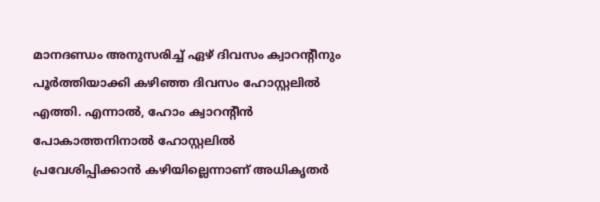മാനദണ്ഡം അനുസരിച്ച് ഏഴ് ദിവസം ക്വാറന്‍റീനും പൂർത്തിയാക്കി കഴിഞ്ഞ ദിവസം ഹോസ്റ്റലിൽ എത്തി. എന്നാൽ, ഹോം ക്വാറന്‍റീന്‍ പോകാത്തനിനാല്‍ ഹോസ്റ്റലില്‍ പ്രവേശിപ്പിക്കാന്‍ കഴിയില്ലെന്നാണ് അധികൃതര്‍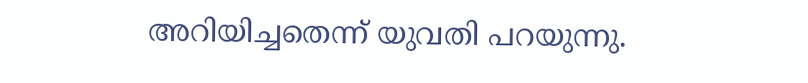അറിയിച്ചതെന്ന് യുവതി പറയുന്നു.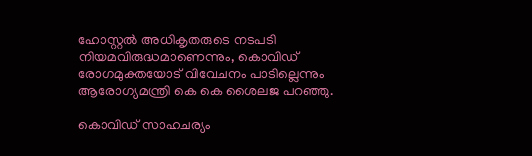ഹോസ്റ്റല്‍ അധികൃതരുടെ നടപടി നിയമവിരുദ്ധമാണെന്നും, കൊവിഡ് രോഗമുക്തയോട് വിവേചനം പാടില്ലെന്നും ആരോഗ്യമന്ത്രി കെ കെ ശൈലജ പറഞ്ഞു.

കൊവിഡ് സാഹചര്യം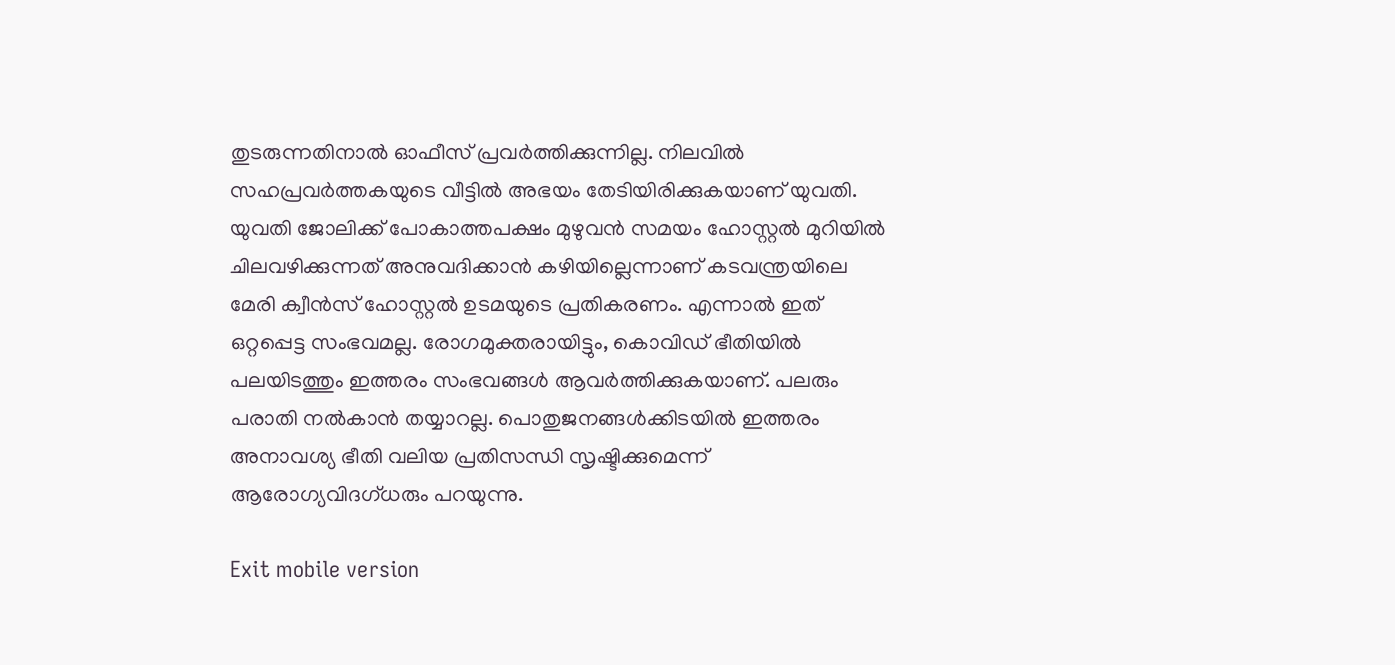തുടരുന്നതിനാൽ ഓഫീസ് പ്രവർത്തിക്കുന്നില്ല. നിലവിൽ സഹപ്രവർത്തകയുടെ വീട്ടിൽ അഭയം തേടിയിരിക്കുകയാണ് യുവതി. യുവതി ജോലിക്ക് പോകാത്തപക്ഷം മുഴുവൻ സമയം ഹോസ്റ്റൽ മുറിയിൽ ചിലവഴിക്കുന്നത് അനുവദിക്കാൻ കഴിയില്ലെന്നാണ് കടവന്ത്രയിലെ മേരി ക്വീൻസ് ഹോസ്റ്റൽ ഉടമയുടെ പ്രതികരണം. എന്നാൽ ഇത് ഒറ്റപ്പെട്ട സംഭവമല്ല. രോഗമുക്തരായിട്ടും, കൊവിഡ് ഭീതിയിൽ പലയിടത്തും ഇത്തരം സംഭവങ്ങൾ ആവർത്തിക്കുകയാണ്. പലരും പരാതി നൽകാൻ തയ്യാറല്ല. പൊതുജനങ്ങൾക്കിടയിൽ ഇത്തരം അനാവശ്യ ഭീതി വലിയ പ്രതിസന്ധി സൃഷ്ടിക്കുമെന്ന് ആരോഗ്യവിദഗ്ധരും പറയുന്നു.

Exit mobile version